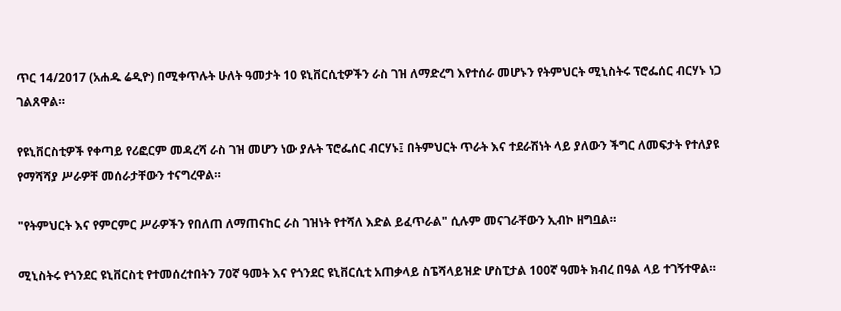ጥር 14/2017 (አሐዱ ሬዲዮ) በሚቀጥሉት ሁለት ዓመታት 10 ዩኒቨርሲቲዎችን ራስ ገዝ ለማድረግ እየተሰራ መሆኑን የትምህርት ሚኒስትሩ ፕሮፌሰር ብርሃኑ ነጋ ገልጸዋል።

የዩኒቨርስቲዎች የቀጣይ የሪፎርም መዳረሻ ራስ ገዝ መሆን ነው ያሉት ፕሮፌሰር ብርሃኑ፤ በትምህርት ጥራት እና ተደራሽነት ላይ ያለውን ችግር ለመፍታት የተለያዩ የማሻሻያ ሥራዎቸ መሰራታቸውን ተናግረዋል።

"የትምህርት እና የምርምር ሥራዎችን የበለጠ ለማጠናከር ራስ ገዝነት የተሻለ እድል ይፈጥራል" ሲሉም መናገራቸውን ኢብኮ ዘግቧል።

ሚኒስትሩ የጎንደር ዩኒቨርስቲ የተመሰረተበትን 70ኛ ዓመት እና የጎንደር ዩኒቨርሲቲ አጠቃላይ ስፔሻላይዝድ ሆስፒታል 100ኛ ዓመት ክብረ በዓል ላይ ተገኝተዋል።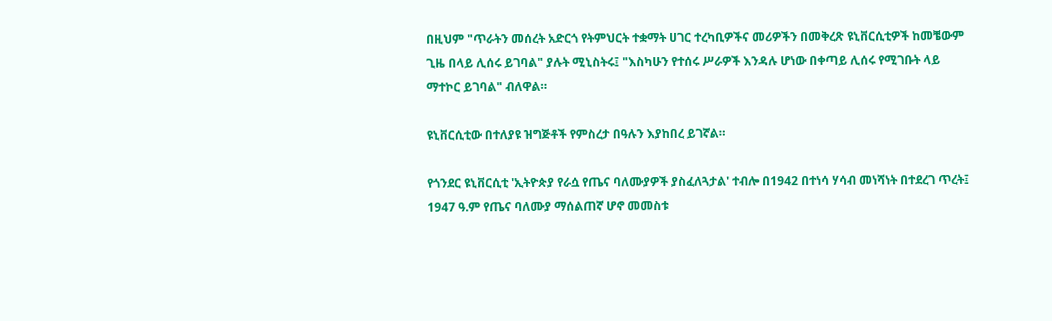በዚህም "ጥራትን መሰረት አድርጎ የትምህርት ተቋማት ሀገር ተረካቢዎችና መሪዎችን በመቅረጽ ዩኒቨርሲቲዎች ከመቼውም ጊዜ በላይ ሊሰሩ ይገባል" ያሉት ሚኒስትሩ፤ "እስካሁን የተሰሩ ሥራዎች እንዳሉ ሆነው በቀጣይ ሊሰሩ የሚገቡት ላይ ማተኮር ይገባል" ብለዋል።

ዩኒቨርሲቲው በተለያዩ ዝግጅቶች የምስረታ በዓሉን እያከበረ ይገኛል።

የጎንደር ዩኒቨርሲቲ 'ኢትዮጵያ የራሷ የጤና ባለሙያዎች ያስፈለጓታል' ተብሎ በ1942 በተነሳ ሃሳብ መነሻነት በተደረገ ጥረት፤ 1947 ዓ.ም የጤና ባለሙያ ማሰልጠኛ ሆኖ መመስቱ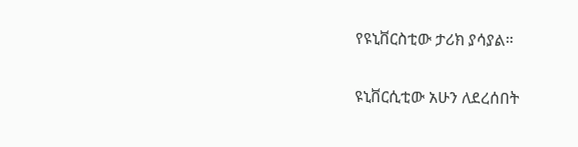የዩኒቨርስቲው ታሪክ ያሳያል።

ዩኒቨርሲቲው አሁን ለደረሰበት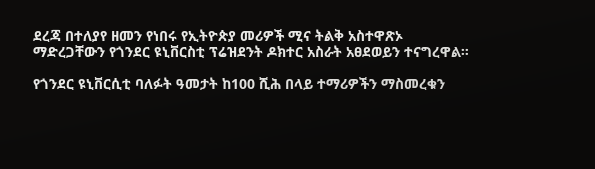ደረጃ በተለያየ ዘመን የነበሩ የኢትዮጵያ መሪዎች ሚና ትልቅ አስተዋጽኦ ማድረጋቸውን የጎንደር ዩኒቨርስቲ ፕሬዝደንት ዶክተር አስራት አፀደወይን ተናግረዋል።

የጎንደር ዩኒቨርሲቲ ባለፉት ዓመታት ከ100 ሺሕ በላይ ተማሪዎችን ማስመረቁን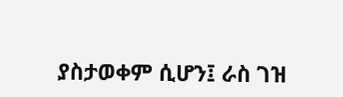ያስታወቀም ሲሆን፤ ራስ ገዝ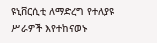ዩኒቨርሲቲ ለማድረግ የተለያዩ ሥራዎች እየተከናወኑ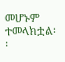መሆኑም ተመላክቷል፡፡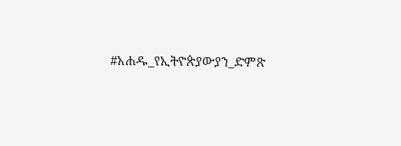#አሐዱ_የኢትዮጵያውያን_ድምጽ